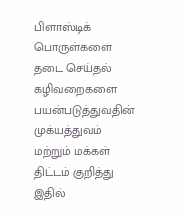பிளாஸ்டிக் பொருள்களை தடை செய்தல் கழிவறைகளை பயன்படுத்துவதின் முக்யத்துவம் மற்றும் மக்கள் திட்டம் குறித்து இதில்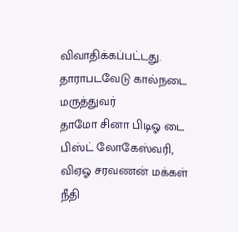விவாதிக்கப்பட்டது. தாராபடவேடு கால்நடை மருத்துவர்
தாமோ சினா பிடிஓ டை பிஸ்ட் லோகேஸ்வரி, விஏஓ சரவணன் மக்கள் நீதி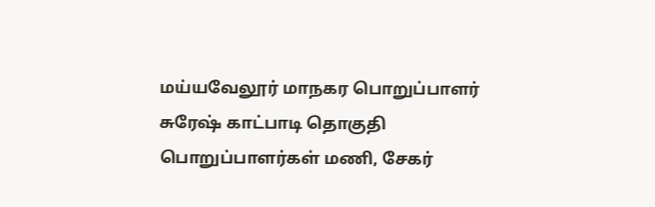மய்யவேலூர் மாநகர பொறுப்பாளர் சுரேஷ் காட்பாடி தொகுதி பொறுப்பாளர்கள் மணி, சேகர்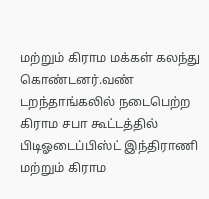மற்றும் கிராம மக்கள் கலந்து கொண்டனர்.வண் டறந்தாங்கலில் நடைபெற்ற கிராம சபா கூட்டத்தில் பிடிஓடைப்பிஸ்ட் இந்திராணி மற்றும் கிராம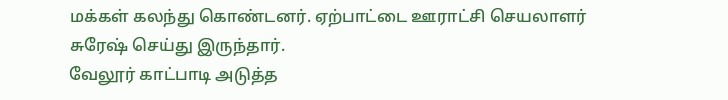மக்கள் கலந்து கொண்டனர். ஏற்பாட்டை ஊராட்சி செயலாளர் சுரேஷ் செய்து இருந்தார்.
வேலூர் காட்பாடி அடுத்த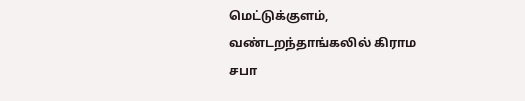மெட்டுக்குளம், வண்டறந்தாங்கலில் கிராம சபா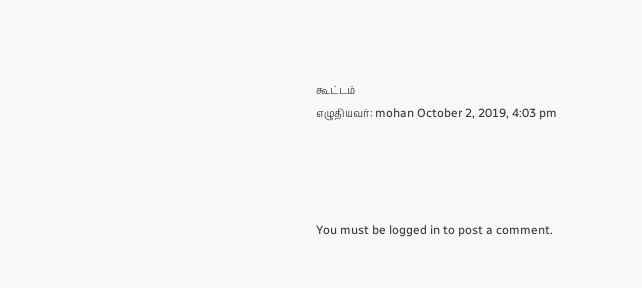கூட்டம்
எழுதியவர்: mohan October 2, 2019, 4:03 pm




You must be logged in to post a comment.